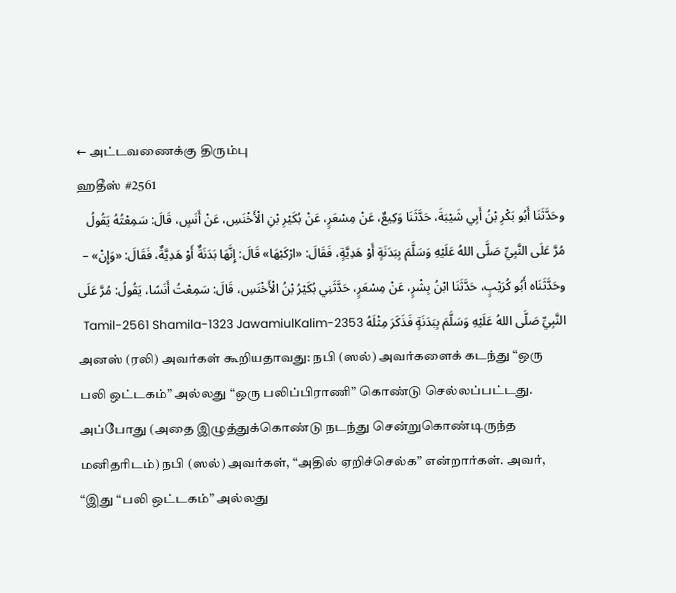← அட்டவணைக்கு திரும்பு
ஹதீஸ் #2561
وحَدَّثَنَا أَبُو بَكْرِ بْنُ أَبِي شَيْبَةَ، حَدَّثَنَا وَكِيعٌ، عَنْ مِسْعَرٍ، عَنْ بُكَيْرِ بْنِ الْأَخْنَسِ، عَنْ أَنَسٍ، قَالَ: سَمِعْتُهُ يَقُولُ مُرَّ عَلَى النَّبِيِّ صَلَّى اللهُ عَلَيْهِ وَسَلَّمَ بِبَدَنَةٍ أَوْ هَدِيَّةٍ، فَقَالَ: «ارْكَبْهَا» قَالَ: إِنَّهَا بَدَنَةٌ أَوْ هَدِيَّةٌ، فَقَالَ: «وَإِنْ» – وحَدَّثَنَاه أَبُو كُرَيْبٍ، حَدَّثَنَا ابْنُ بِشْرٍ، عَنْ مِسْعَرٍ، حَدَّثَنِي بُكَيْرُ بْنُ الْأَخْنَسِ، قَالَ: سَمِعْتُ أَنَسًا، يَقُولُ: مُرَّ عَلَى النَّبِيِّ صَلَّى اللهُ عَلَيْهِ وَسَلَّمَ بِبَدَنَةٍ فَذَكَرَ مِثْلَهُ Tamil-2561 Shamila-1323 JawamiulKalim-2353
அனஸ் (ரலி) அவர்கள் கூறியதாவது: நபி (ஸல்) அவர்களைக் கடந்து “ஒரு பலி ஒட்டகம்” அல்லது “ஒரு பலிப்பிராணி” கொண்டு செல்லப்பட்டது. அப்போது (அதை இழுத்துக்கொண்டு நடந்து சென்றுகொண்டிருந்த மனிதரிடம்) நபி (ஸல்) அவர்கள், “அதில் ஏறிச்செல்க” என்றார்கள். அவர், “இது “பலி ஒட்டகம்” அல்லது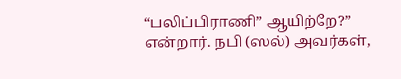“பலிப்பிராணி” ஆயிற்றே?” என்றார். நபி (ஸல்) அவர்கள்,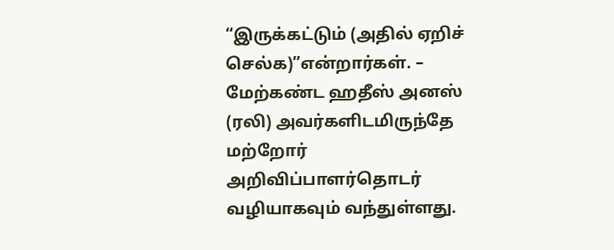“இருக்கட்டும் (அதில் ஏறிச் செல்க)”என்றார்கள். – மேற்கண்ட ஹதீஸ் அனஸ் (ரலி) அவர்களிடமிருந்தே மற்றோர் அறிவிப்பாளர்தொடர் வழியாகவும் வந்துள்ளது.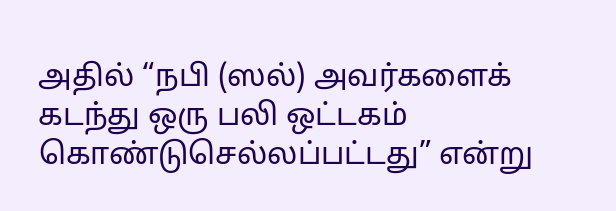அதில் “நபி (ஸல்) அவர்களைக் கடந்து ஒரு பலி ஒட்டகம் கொண்டுசெல்லப்பட்டது” என்று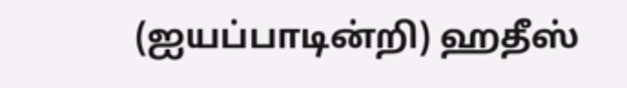(ஐயப்பாடின்றி) ஹதீஸ்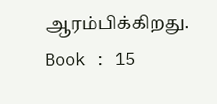ஆரம்பிக்கிறது. Book : 15